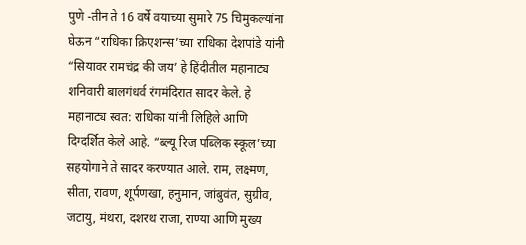पुणे -तीन ते 16 वर्षे वयाच्या सुमारे 75 चिमुकल्यांना घेऊन “राधिका क्रिएशन्स’च्या राधिका देशपांडे यांनी “सियावर रामचंद्र की जय’ हे हिंदीतील महानाट्य शनिवारी बालगंधर्व रंगमंदिरात सादर केले. हे महानाट्य स्वत: राधिका यांनी लिहिले आणि दिग्दर्शित केले आहे. “ब्ल्यू रिज पब्लिक स्कूल’च्या सहयोगाने ते सादर करण्यात आले. राम, लक्ष्मण, सीता, रावण, शूर्पणखा, हनुमान, जांबुवंत, सुग्रीव, जटायु, मंथरा, दशरथ राजा, राण्या आणि मुख्य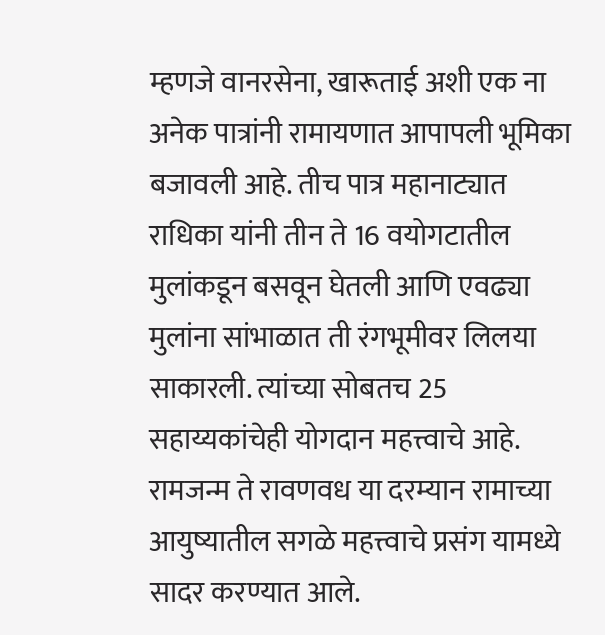म्हणजे वानरसेना, खारूताई अशी एक ना अनेक पात्रांनी रामायणात आपापली भूमिका बजावली आहे. तीच पात्र महानाट्यात राधिका यांनी तीन ते 16 वयोगटातील मुलांकडून बसवून घेतली आणि एवढ्या मुलांना सांभाळात ती रंगभूमीवर लिलया साकारली. त्यांच्या सोबतच 25 सहाय्यकांचेही योगदान महत्त्वाचे आहे. रामजन्म ते रावणवध या दरम्यान रामाच्या आयुष्यातील सगळे महत्त्वाचे प्रसंग यामध्ये सादर करण्यात आले.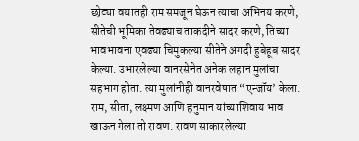छोट्या वयातही राम समजून घेऊन त्याचा अभिनय करणे, सीतेची भूमिका तेवढ्याच ताकदीने सादर करणे, तिच्या भावभावना एवढ्या चिमुकल्या सीतेने अगदी हुबेहूब सादर केल्या. उभारलेल्या वानरसेनेत अनेक लहान मुलांचा सहभाग होता. त्या मुलांनीही वानरवेषात “एन्जॉय’ केला. राम, सीता, लक्ष्मण आणि हनुमान यांच्याशिवाय भाव खाऊन गेला तो रावण. रावण साकारलेल्या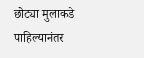छोट्या मुलाकडे पाहिल्यानंतर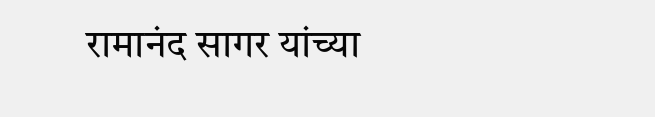रामानंद सागर यांच्या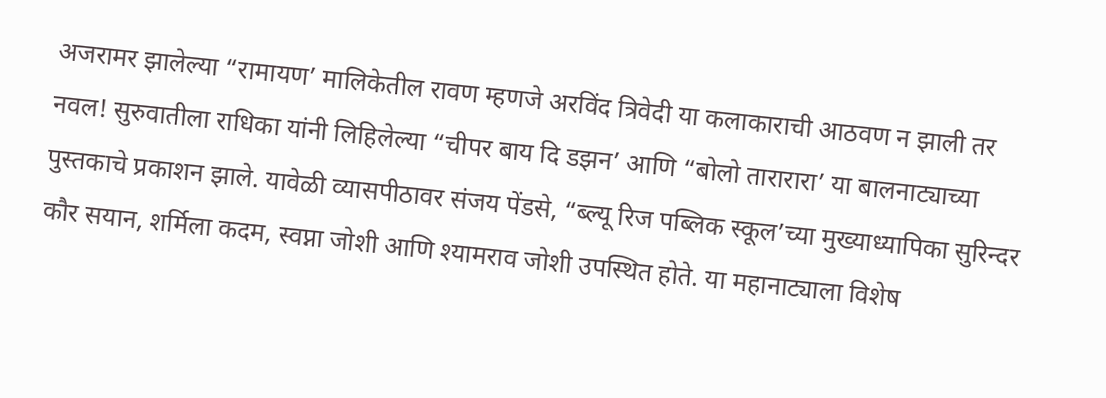अजरामर झालेल्या “रामायण’ मालिकेतील रावण म्हणजे अरविंद त्रिवेदी या कलाकाराची आठवण न झाली तर नवल! सुरुवातीला राधिका यांनी लिहिलेल्या “चीपर बाय दि डझन’ आणि “बोलो तारारारा’ या बालनाट्याच्या पुस्तकाचे प्रकाशन झाले. यावेळी व्यासपीठावर संजय पेंडसे, “ब्ल्यू रिज पब्लिक स्कूल’च्या मुख्याध्यापिका सुरिन्दर कौर सयान, शर्मिला कदम, स्वप्ना जोशी आणि श्यामराव जोशी उपस्थित होते. या महानाट्याला विशेष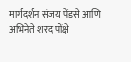मार्गदर्शन संजय पेंडसे आणि अभिनेते शरद पोंक्षे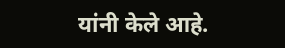यांनी केले आहे.